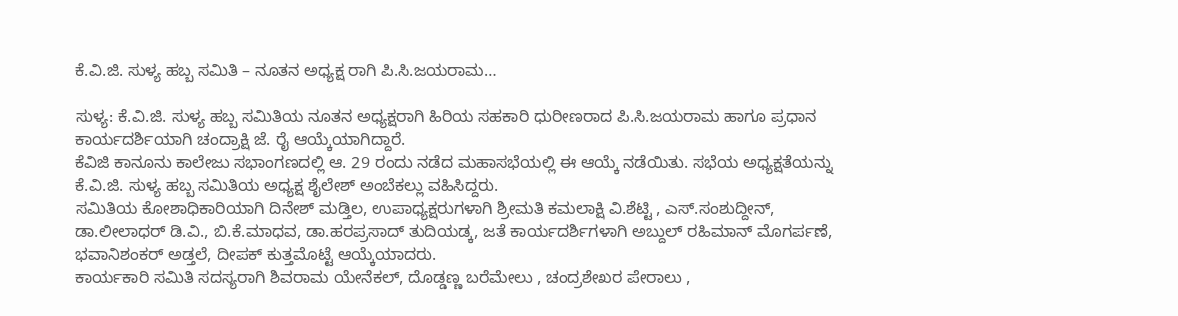ಕೆ.ವಿ.ಜಿ. ಸುಳ್ಯ ಹಬ್ಬ ಸಮಿತಿ – ನೂತನ ಅಧ್ಯಕ್ಷ ರಾಗಿ ಪಿ‌.ಸಿ.ಜಯರಾಮ…

ಸುಳ್ಯ: ಕೆ.ವಿ.ಜಿ. ಸುಳ್ಯ ಹಬ್ಬ ಸಮಿತಿಯ ನೂತನ ಅಧ್ಯಕ್ಷರಾಗಿ ಹಿರಿಯ ಸಹಕಾರಿ ಧುರೀಣರಾದ ಪಿ.ಸಿ.ಜಯರಾಮ ಹಾಗೂ ಪ್ರಧಾನ ಕಾರ್ಯದರ್ಶಿಯಾಗಿ ಚಂದ್ರಾಕ್ಷಿ ಜೆ. ರೈ ಆಯ್ಕೆಯಾಗಿದ್ದಾರೆ.
ಕೆವಿಜಿ ಕಾನೂನು ಕಾಲೇಜು ಸಭಾಂಗಣದಲ್ಲಿ ಆ. 29 ರಂದು ನಡೆದ ಮಹಾಸಭೆಯಲ್ಲಿ ಈ ಆಯ್ಕೆ ನಡೆಯಿತು. ಸಭೆಯ ಅಧ್ಯಕ್ಷತೆಯನ್ನು ಕೆ.ವಿ.ಜಿ. ಸುಳ್ಯ ಹಬ್ಬ ಸಮಿತಿಯ ಅಧ್ಯಕ್ಷ ಶೈಲೇಶ್ ಅಂಬೆಕಲ್ಲು ವಹಿಸಿದ್ದರು.
ಸಮಿತಿಯ ಕೋಶಾಧಿಕಾರಿಯಾಗಿ ದಿನೇಶ್ ಮಡ್ತಿಲ, ಉಪಾಧ್ಯಕ್ಷರುಗಳಾಗಿ ಶ್ರೀಮತಿ ಕಮಲಾಕ್ಷಿ ವಿ.ಶೆಟ್ಟಿ , ಎಸ್.ಸಂಶುದ್ದೀನ್, ಡಾ.ಲೀಲಾಧರ್ ಡಿ.ವಿ., ಬಿ.ಕೆ.ಮಾಧವ, ಡಾ.ಹರಪ್ರಸಾದ್ ತುದಿಯಡ್ಕ, ಜತೆ ಕಾರ್ಯದರ್ಶಿಗಳಾಗಿ ಅಬ್ದುಲ್ ರಹಿಮಾನ್ ಮೊಗರ್ಪಣೆ, ಭವಾನಿಶಂಕರ್ ಅಡ್ತಲೆ, ದೀಪಕ್ ಕುತ್ತಮೊಟ್ಟೆ ಆಯ್ಕೆಯಾದರು.
ಕಾರ್ಯಕಾರಿ ಸಮಿತಿ ಸದಸ್ಯರಾಗಿ ಶಿವರಾಮ ಯೇನೆಕಲ್, ದೊಡ್ಡಣ್ಣ ಬರೆಮೇಲು , ಚಂದ್ರಶೇಖರ ಪೇರಾಲು ,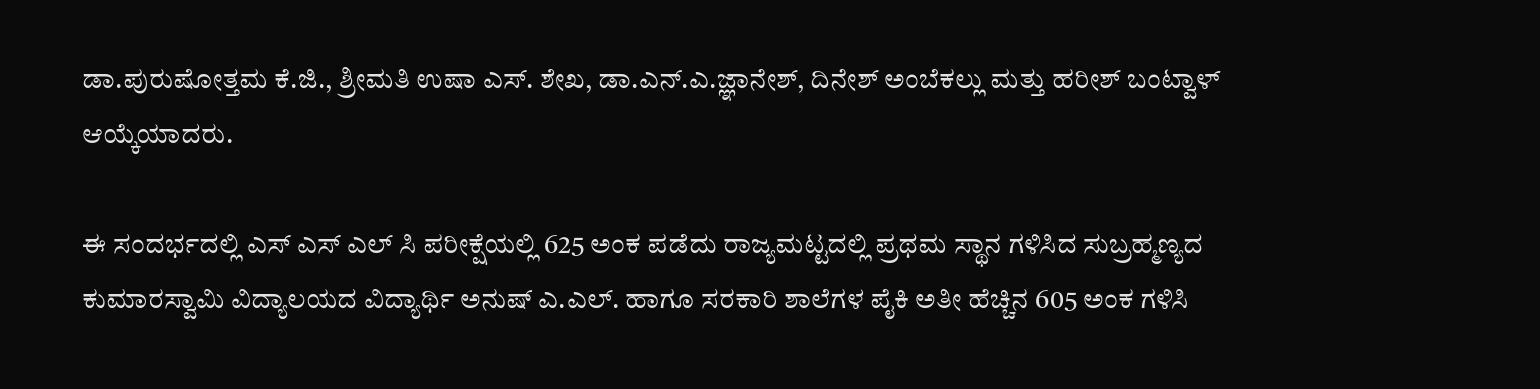ಡಾ.ಪುರುಷೋತ್ತಮ ಕೆ.ಜಿ., ಶ್ರೀಮತಿ ಉಷಾ ಎಸ್. ಶೇಖ, ಡಾ.ಎನ್.ಎ.ಜ್ಞಾನೇಶ್, ದಿನೇಶ್ ಅಂಬೆಕಲ್ಲು ಮತ್ತು ಹರೀಶ್ ಬಂಟ್ವಾಳ್ ಆಯ್ಕೆಯಾದರು.

ಈ ಸಂದರ್ಭದಲ್ಲಿ ಎಸ್ ಎಸ್ ಎಲ್ ಸಿ ಪರೀಕ್ಷೆಯಲ್ಲಿ 625 ಅಂಕ ಪಡೆದು ರಾಜ್ಯಮಟ್ಟದಲ್ಲಿ ಪ್ರಥಮ ಸ್ಥಾನ ಗಳಿಸಿದ ಸುಬ್ರಹ್ಮಣ್ಯದ ಕುಮಾರಸ್ವಾಮಿ ವಿದ್ಯಾಲಯದ ವಿದ್ಯಾರ್ಥಿ ಅನುಷ್ ಎ.ಎಲ್. ಹಾಗೂ ಸರಕಾರಿ ಶಾಲೆಗಳ ಪೈಕಿ ಅತೀ ಹೆಚ್ಚಿನ 605 ಅಂಕ ಗಳಿಸಿ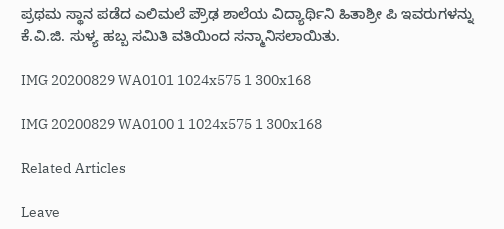ಪ್ರಥಮ ಸ್ಥಾನ ಪಡೆದ ಎಲಿಮಲೆ ಪ್ರೌಢ ಶಾಲೆಯ ವಿದ್ಯಾರ್ಥಿನಿ ಹಿತಾಶ್ರೀ ಪಿ ಇವರುಗಳನ್ನು ಕೆ.ವಿ.ಜಿ. ಸುಳ್ಯ ಹಬ್ಬ ಸಮಿತಿ ವತಿಯಿಂದ ಸನ್ಮಾನಿಸಲಾಯಿತು.

IMG 20200829 WA0101 1024x575 1 300x168

IMG 20200829 WA0100 1 1024x575 1 300x168

Related Articles

Leave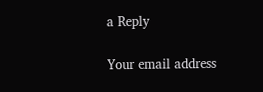a Reply

Your email address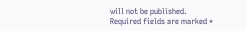will not be published. Required fields are marked *